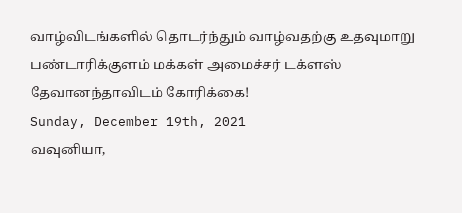வாழ்விடங்களில் தொடர்ந்தும் வாழ்வதற்கு உதவுமாறு பண்டாரிக்குளம் மக்கள் அமைச்சர் டக்ளஸ் தேவானந்தாவிடம் கோரிக்கை!
Sunday, December 19th, 2021
வவுனியா,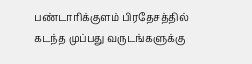பண்டாரிக்குளம் பிரதேசத்தில்
கடந்த முப்பது வருடங்களுக்கு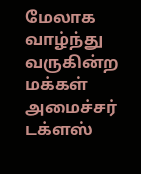மேலாக வாழ்ந்து வருகின்ற மக்கள் அமைச்சர் டக்ளஸ்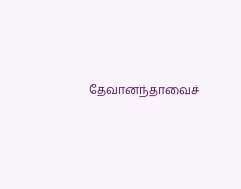தேவானந்தாவைச்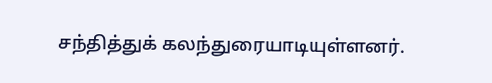சந்தித்துக் கலந்துரையாடியுள்ளனர்.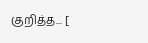குறித்த... [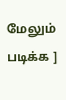மேலும் படிக்க ]